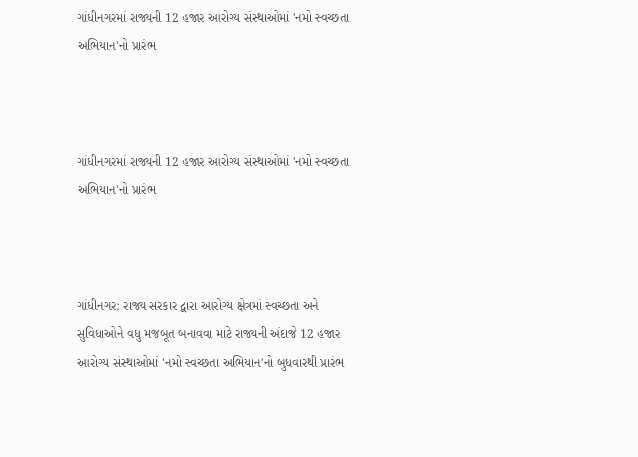ગાંધીનગરમાં રાજ્યની 12 હજાર આરોગ્ય સંસ્થાઓમાં 'નમો સ્વચ્છતા અભિયાન'નો પ્રારંભ



ગાંધીનગરમાં રાજ્યની 12 હજાર આરોગ્ય સંસ્થાઓમાં 'નમો સ્વચ્છતા અભિયાન'નો પ્રારંભ



ગાંધીનગર: રાજ્ય સરકાર દ્વારા આરોગ્ય ક્ષેત્રમાં સ્વચ્છતા અને સુવિધાઓને વધુ મજબૂત બનાવવા માટે રાજ્યની અંદાજે 12 હજાર આરોગ્ય સંસ્થાઓમાં 'નમો સ્વચ્છતા અભિયાન'નો બુધવારથી પ્રારંભ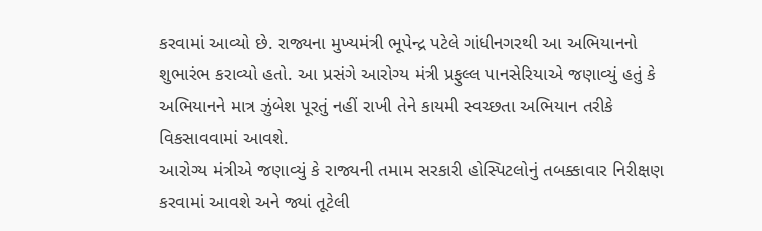કરવામાં આવ્યો છે. રાજ્યના મુખ્યમંત્રી ભૂપેન્દ્ર પટેલે ગાંધીનગરથી આ અભિયાનનો શુભારંભ કરાવ્યો હતો. આ પ્રસંગે આરોગ્ય મંત્રી પ્રફુલ્લ પાનસેરિયાએ જણાવ્યું હતું કે અભિયાનને માત્ર ઝુંબેશ પૂરતું નહીં રાખી તેને કાયમી સ્વચ્છતા અભિયાન તરીકે વિકસાવવામાં આવશે.
આરોગ્ય મંત્રીએ જણાવ્યું કે રાજ્યની તમામ સરકારી હોસ્પિટલોનું તબક્કાવાર નિરીક્ષણ કરવામાં આવશે અને જ્યાં તૂટેલી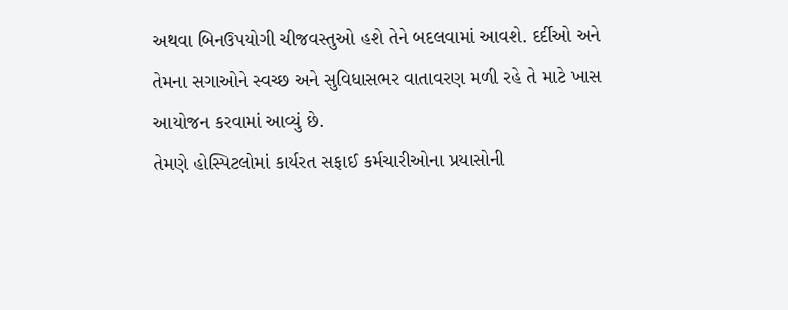અથવા બિનઉપયોગી ચીજવસ્તુઓ હશે તેને બદલવામાં આવશે. દર્દીઓ અને તેમના સગાઓને સ્વચ્છ અને સુવિધાસભર વાતાવરણ મળી રહે તે માટે ખાસ આયોજન કરવામાં આવ્યું છે.
તેમણે હોસ્પિટલોમાં કાર્યરત સફાઈ કર્મચારીઓના પ્રયાસોની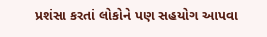પ્રશંસા કરતાં લોકોને પણ સહયોગ આપવા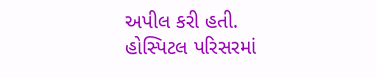અપીલ કરી હતી. હોસ્પિટલ પરિસરમાં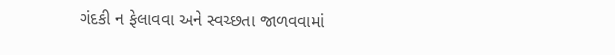ગંદકી ન ફેલાવવા અને સ્વચ્છતા જાળવવામાં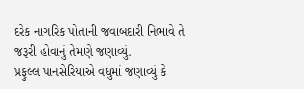દરેક નાગરિક પોતાની જવાબદારી નિભાવે તે જરૂરી હોવાનું તેમણે જણાવ્યું.
પ્રફુલ્લ પાનસેરિયાએ વધુમાં જણાવ્યું કે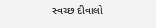સ્વચ્છ દીવાલો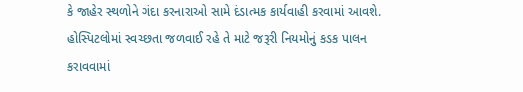કે જાહેર સ્થળોને ગંદા કરનારાઓ સામે દંડાત્મક કાર્યવાહી કરવામાં આવશે. હોસ્પિટલોમાં સ્વચ્છતા જળવાઈ રહે તે માટે જરૂરી નિયમોનું કડક પાલન કરાવવામાં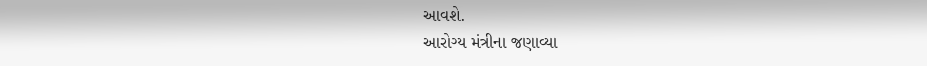આવશે.
આરોગ્ય મંત્રીના જણાવ્યા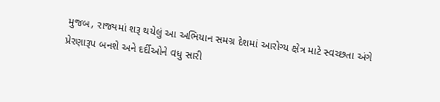મુજબ, રાજ્યમાં શરૂ થયેલું આ અભિયાન સમગ્ર દેશમાં આરોગ્ય ક્ષેત્ર માટે સ્વચ્છતા અંગે પ્રેરણારૂપ બનશે અને દર્દીઓને વધુ સારી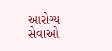આરોગ્ય સેવાઓ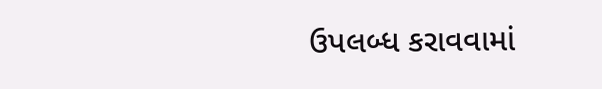ઉપલબ્ધ કરાવવામાં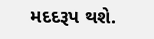મદદરૂપ થશે.